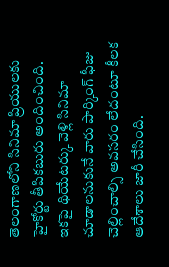తెలంగాణలోని సినిమా ప్రియులకు హైకోర్టు తీపికబురు అందించింది. ఇకపై థియేటర్కు వెళ్లి సినిమా చూడాలనుకునే వారు పార్కింగ్ ఫీజు చెల్లించాల్సి అవసరం లేదంటూ కీలక ఆదేశాలు జారీ చేసింది.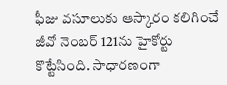ఫీజు వసూలుకు ఆస్కారం కలిగించే జీవో నెంబర్ 121ను హైకోర్టు కొట్టేసింది. సాధారణంగా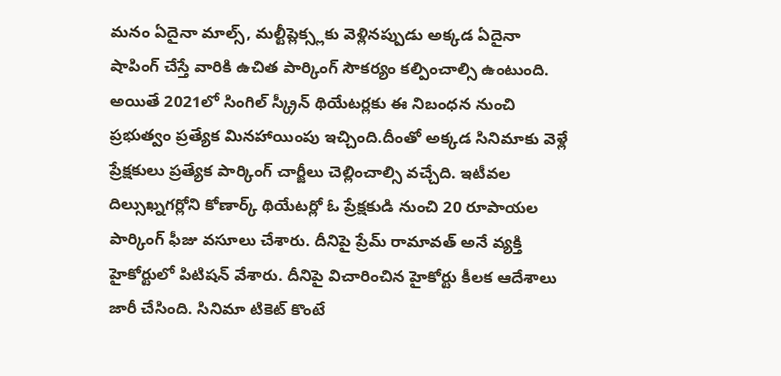మనం ఏదైనా మాల్స్, మల్టీప్లెక్స్లకు వెళ్లినప్పుడు అక్కడ ఏదైనా షాపింగ్ చేస్తే వారికి ఉచిత పార్కింగ్ సౌకర్యం కల్పించాల్సి ఉంటుంది. అయితే 2021లో సింగిల్ స్క్రీన్ థియేటర్లకు ఈ నిబంధన నుంచి ప్రభుత్వం ప్రత్యేక మినహాయింపు ఇచ్చింది.దీంతో అక్కడ సినిమాకు వెళ్లే ప్రేక్షకులు ప్రత్యేక పార్కింగ్ చార్జీలు చెల్లించాల్సి వచ్చేది. ఇటీవల దిల్సుఖ్నగర్లోని కోణార్క్ థియేటర్లో ఓ ప్రేక్షకుడి నుంచి 20 రూపాయల పార్కింగ్ ఫీజు వసూలు చేశారు. దీనిపై ప్రేమ్ రామావత్ అనే వ్యక్తి హైకోర్టులో పిటిషన్ వేశారు. దీనిపై విచారించిన హైకోర్టు కీలక ఆదేశాలు జారీ చేసింది. సినిమా టికెట్ కొంటే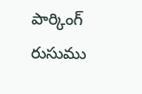పార్కింగ్ రుసుము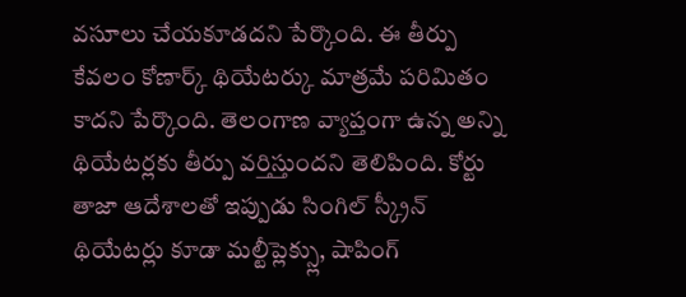వసూలు చేయకూడదని పేర్కొంది. ఈ తీర్పు కేవలం కోణార్క్ థియేటర్కు మాత్రమే పరిమితం కాదని పేర్కొంది. తెలంగాణ వ్యాప్తంగా ఉన్న అన్ని థియేటర్లకు తీర్పు వర్తిస్తుందని తెలిపింది. కోర్టు తాజా ఆదేశాలతో ఇప్పుడు సింగిల్ స్క్రీన్ థియేటర్లు కూడా మల్టీప్లెక్స్లు, షాపింగ్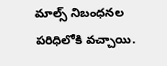మాల్స్ నిబంధనల పరిధిలోకి వచ్చాయి.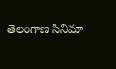తెలంగాణ సినిమా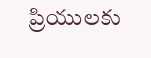ప్రియులకు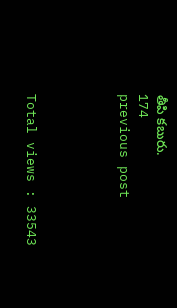తీపి కబురు.
174
previous post




Total views : 33543